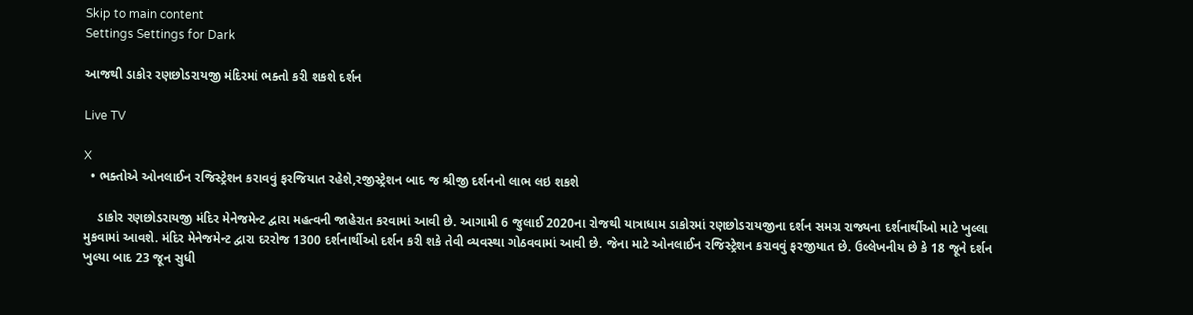Skip to main content
Settings Settings for Dark

આજથી ડાકોર રણછોડરાયજી મંદિરમાં ભક્તો કરી શકશે દર્શન

Live TV

X
  • ભક્તોએ ઓનલાઈન રજિસ્ટ્રેશન કરાવવું ફરજિયાત રહેશે,રજીસ્ટ્રેશન બાદ જ શ્રીજી દર્શનનો લાભ લઇ શકશે

    ડાકોર રણછોડરાયજી મંદિર મેનેજમેન્ટ દ્વારા મહત્વની જાહેરાત કરવામાં આવી છે. આગામી 6 જુલાઈ 2020ના રોજથી યાત્રાધામ ડાકોરમાં રણછોડરાયજીના દર્શન સમગ્ર રાજ્યના દર્શનાર્થીઓ માટે ખુલ્લા મુકવામાં આવશે. મંદિર મેનેજમેન્ટ દ્વારા દરરોજ 1300 દર્શનાર્થીઓ દર્શન કરી શકે તેવી વ્યવસ્થા ગોઠવવામાં આવી છે. જેના માટે ઓનલાઈન રજિસ્ટ્રેશન કરાવવું ફરજીયાત છે. ઉલ્લેખનીય છે કે 18 જૂને દર્શન ખુલ્યા બાદ 23 જૂન સુધી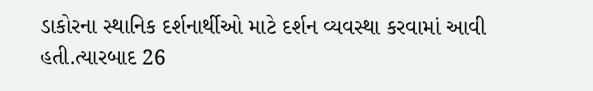ડાકોરના સ્થાનિક દર્શનાર્થીઓ માટે દર્શન વ્યવસ્થા કરવામાં આવી હતી.ત્યારબાદ 26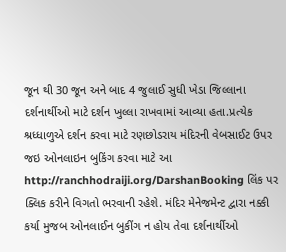જૂન થી 30 જૂન અને બાદ 4 જુલાઈ સુધી ખેડા જિલ્લાના દર્શનાર્થીઓ માટે દર્શન ખુલ્લા રાખવામાં આવ્યા હતા.પ્રત્યેક શ્રધ્ધાળુએ દર્શન કરવા માટે રણછોડરાય મંદિરની વેબસાઈટ ઉપર જઇ ઓનલાઇન બુકિંગ કરવા માટે આ http://ranchhodraiji.org/DarshanBooking લિંક પર ક્લિક કરીને વિગતો ભરવાની રહેશે. મંદિર મેનેજમેન્ટ દ્વારા નક્કી કર્યા મુજબ ઓનલાઈન બુકીંગ ન હોય તેવા દર્શનાર્થીઓ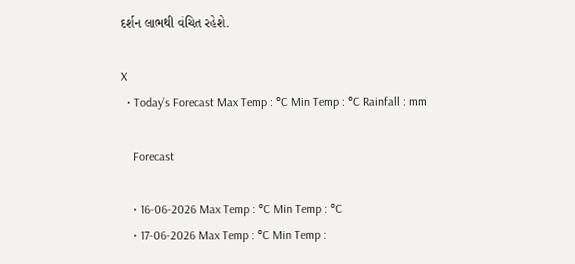દર્શન લાભથી વંચિત રહેશે.

X
  • Today’s Forecast Max Temp : °C Min Temp : °C Rainfall : mm

    Forecast

    • 16-06-2026 Max Temp : °C Min Temp : °C
    • 17-06-2026 Max Temp : °C Min Temp :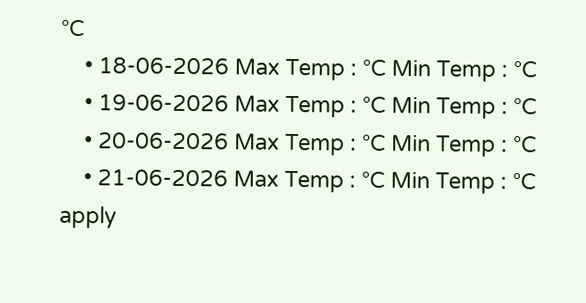°C
    • 18-06-2026 Max Temp : °C Min Temp : °C
    • 19-06-2026 Max Temp : °C Min Temp : °C
    • 20-06-2026 Max Temp : °C Min Temp : °C
    • 21-06-2026 Max Temp : °C Min Temp : °C
apply